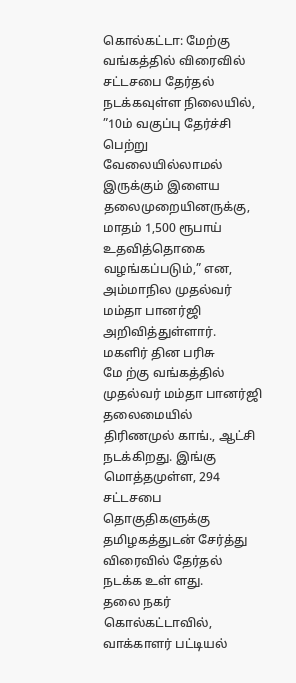கொல்கட்டா: மேற்கு வங்கத்தில் விரைவில் சட்டசபை தேர்தல் நடக்கவுள்ள நிலையில், ”10ம் வகுப்பு தேர்ச்சி பெற்று வேலையில்லாமல் இருக்கும் இளைய தலைமுறையினருக்கு, மாதம் 1,500 ரூபாய் உதவித்தொகை வழங்கப்படும்,” என, அம்மாநில முதல்வர் மம்தா பானர்ஜி அறிவித்துள்ளார்.
மகளிர் தின பரிசு
மே ற்கு வங்கத்தில் முதல்வர் மம்தா பானர்ஜி தலைமையில் திரிணமுல் காங்., ஆட்சி நடக்கிறது. இங்கு மொத்தமுள்ள, 294 சட்டசபை தொகுதிகளுக்கு தமிழகத்துடன் சேர்த்து விரைவில் தேர்தல் நடக்க உள் ளது.
தலை நகர் கொல்கட்டாவில், வாக்காளர் பட்டியல்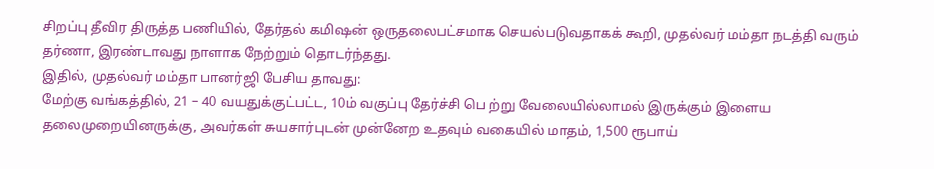சிறப்பு தீவிர திருத்த பணியில், தேர்தல் கமிஷன் ஒருதலைபட்சமாக செயல்படுவதாகக் கூறி, முதல்வர் மம்தா நடத்தி வரும் தர்ணா, இரண்டாவது நாளாக நேற்றும் தொடர்ந்தது.
இதில், முதல்வர் மம்தா பானர்ஜி பேசிய தாவது:
மேற்கு வங்கத்தில், 21 – 40 வயதுக்குட்பட்ட, 10ம் வகுப்பு தேர்ச்சி பெ ற்று வேலையில்லாமல் இருக்கும் இளைய தலைமுறையினருக்கு, அவர்கள் சுயசார்புடன் முன்னேற உதவும் வகையில் மாதம், 1,500 ரூபாய்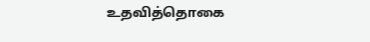உதவித்தொகை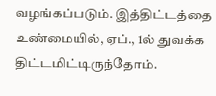வழங்கப்படும். இத்திட்டத்தை உண்மையில், ஏப்., 1ல் துவக்க திட்டமிட்டிருந்தோம்.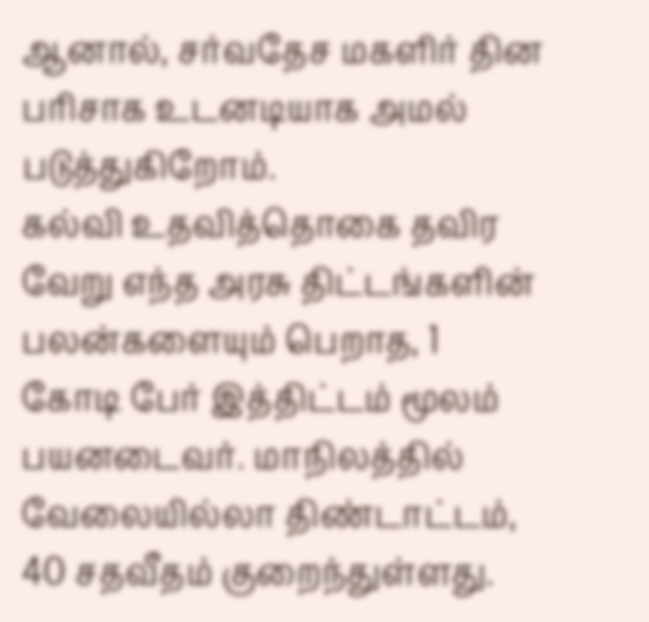ஆனால், சர்வதேச மகளிர் தின பரிசாக உடனடியாக அமல் படுத்துகிறோம்.
கல்வி உதவித்தொகை தவிர வேறு எந்த அரசு திட்டங்களின் பலன்களையும் பெறாத, 1 கோடி பேர் இத்திட்டம் மூலம் பயனடைவர். மாநிலத்தில் வேலையில்லா திண்டாட்டம், 40 சதவீதம் குறைந்துள்ளது.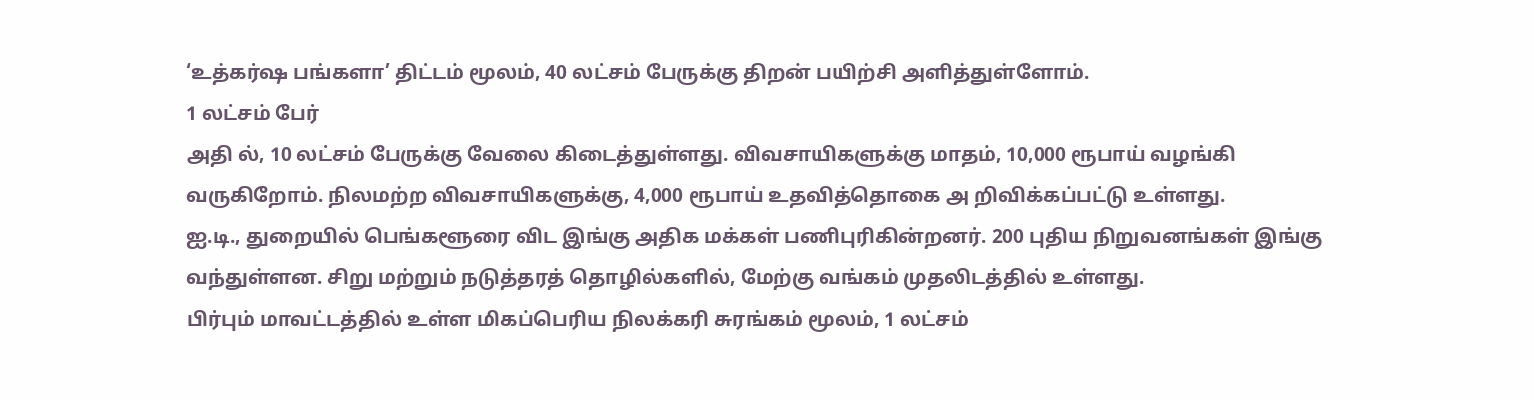‘உத்கர்ஷ பங்களா’ திட்டம் மூலம், 40 லட்சம் பேருக்கு திறன் பயிற்சி அளித்துள்ளோம்.
1 லட்சம் பேர்
அதி ல், 10 லட்சம் பேருக்கு வேலை கிடைத்துள்ளது. விவசாயிகளுக்கு மாதம், 10,000 ரூபாய் வழங்கி வருகிறோம். நிலமற்ற விவசாயிகளுக்கு, 4,000 ரூபாய் உதவித்தொகை அ றிவிக்கப்பட்டு உள்ளது.
ஐ.டி., துறையில் பெங்களூரை விட இங்கு அதிக மக்கள் பணிபுரிகின்றனர். 200 புதிய நிறுவனங்கள் இங்கு வந்துள்ளன. சிறு மற்றும் நடுத்தரத் தொழில்களில், மேற்கு வங்கம் முதலிடத்தில் உள்ளது.
பிர்பும் மாவட்டத்தில் உள்ள மிகப்பெரிய நிலக்கரி சுரங்கம் மூலம், 1 லட்சம்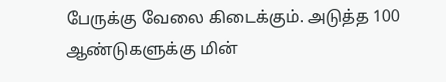பேருக்கு வேலை கிடைக்கும். அடுத்த 100 ஆண்டுகளுக்கு மின்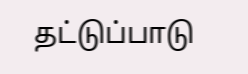தட்டுப்பாடு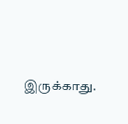இருக்காது.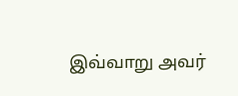இவ்வாறு அவர்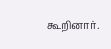கூறினார்.